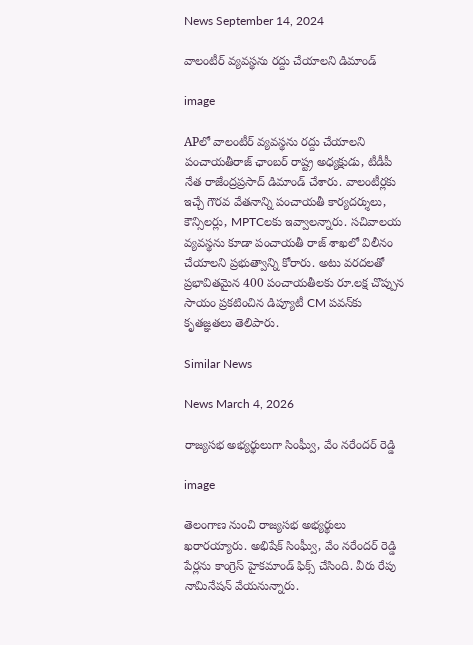News September 14, 2024

వాలంటీర్ వ్యవస్థను రద్దు చేయాలని డిమాండ్

image

APలో వాలంటీర్ వ్యవస్థను రద్దు చేయాలని పంచాయతీరాజ్ ఛాంబర్ రాష్ట్ర అధ్యక్షుడు, టీడీపీ నేత రాజేంద్రప్రసాద్ డిమాండ్ చేశారు. వాలంటీర్లకు ఇచ్చే గౌరవ వేతనాన్ని పంచాయతీ కార్యదర్శులు, కౌన్సిలర్లు, MPTCలకు ఇవ్వాలన్నారు. సచివాలయ వ్యవస్థను కూడా పంచాయతీ రాజ్ శాఖలో విలీనం చేయాలని ప్రభుత్వాన్ని కోరారు. అటు వరదలతో ప్రభావితమైన 400 పంచాయతీలకు రూ.లక్ష చొప్పున సాయం ప్రకటించిన డిప్యూటీ CM పవన్‌కు కృతజ్ఞతలు తెలిపారు.

Similar News

News March 4, 2026

రాజ్యసభ అభ్యర్థులుగా సింఘ్వీ, వేం నరేందర్ రెడ్డి

image

తెలంగాణ నుంచి రాజ్యసభ అభ్యర్థులు ఖరారయ్యారు. అభిషేక్ సింఘ్వీ, వేం నరేందర్ రెడ్డి పేర్లను కాంగ్రెస్ హైకమాండ్ ఫిక్స్ చేసింది. వీరు రేపు నామినేషన్ వేయనున్నారు.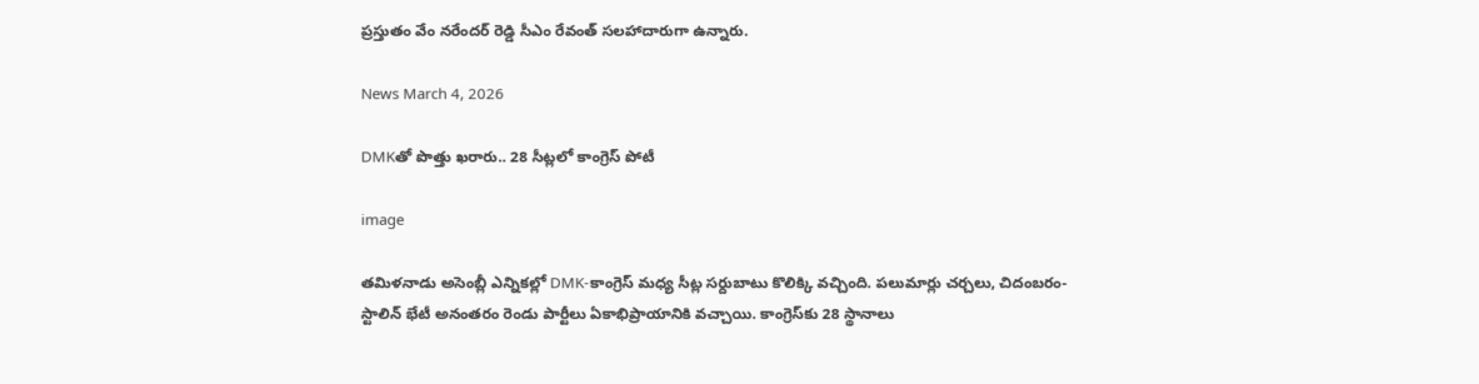ప్రస్తుతం వేం నరేందర్ రెడ్డి సీఎం రేవంత్ సలహాదారుగా ఉన్నారు.

News March 4, 2026

DMKతో పొత్తు ఖరారు.. 28 సీట్లలో కాంగ్రెస్ పోటీ

image

తమిళనాడు అసెంబ్లీ ఎన్నికల్లో DMK-కాంగ్రెస్ మధ్య సీట్ల సర్దుబాటు కొలిక్కి వచ్చింది. పలుమార్లు చర్చలు, చిదంబరం-స్టాలిన్ భేటీ అనంతరం రెండు పార్టీలు ఏకాభిప్రాయానికి వచ్చాయి. కాంగ్రెస్‌కు 28 స్థానాలు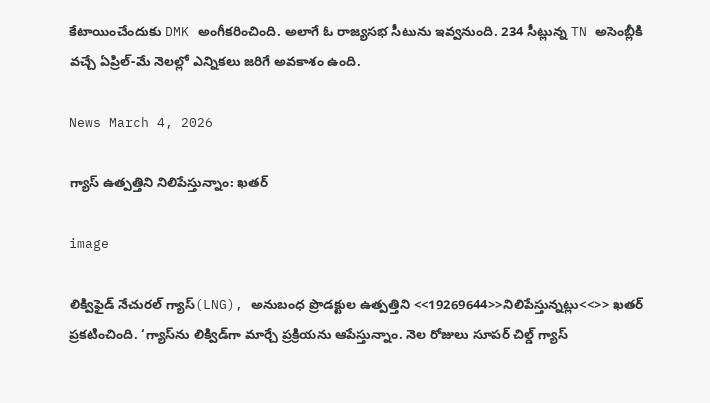కేటాయించేందుకు DMK అంగీకరించింది. అలాగే ఓ రాజ్యసభ సీటును ఇవ్వనుంది. 234 సీట్లున్న TN అసెంబ్లీకి వచ్చే ఏప్రిల్-మే నెలల్లో ఎన్నికలు జరిగే అవకాశం ఉంది.

News March 4, 2026

గ్యాస్ ఉత్పత్తిని నిలిపేస్తున్నాం: ఖతర్

image

లిక్విఫైడ్ నేచురల్ గ్యాస్(LNG), అనుబంధ ప్రొడక్టుల ఉత్పత్తిని <<19269644>>నిలిపేస్తున్నట్లు<<>> ఖతర్ ప్రకటించింది. ‘గ్యాస్‌ను లిక్విడ్‌గా మార్చే ప్రక్రియను ఆపేస్తున్నాం. నెల రోజులు సూపర్ చిల్డ్ గ్యాస్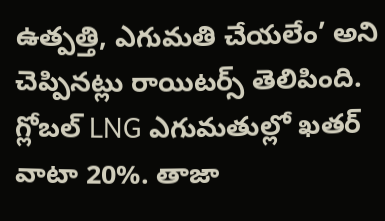ఉత్పత్తి, ఎగుమతి చేయలేం’ అని చెప్పినట్లు రాయిటర్స్ తెలిపింది. గ్లోబల్ LNG ఎగుమతుల్లో ఖతర్‌ వాటా 20%. తాజా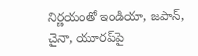నిర్ణయంతో ఇండియా, జపాన్, చైనా, యూరప్‌పై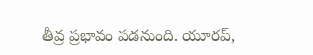తీవ్ర ప్రభావం పడనుంది. యూరప్,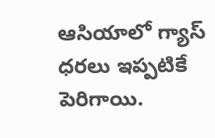ఆసియాలో గ్యాస్ ధరలు ఇప్పటికే పెరిగాయి.